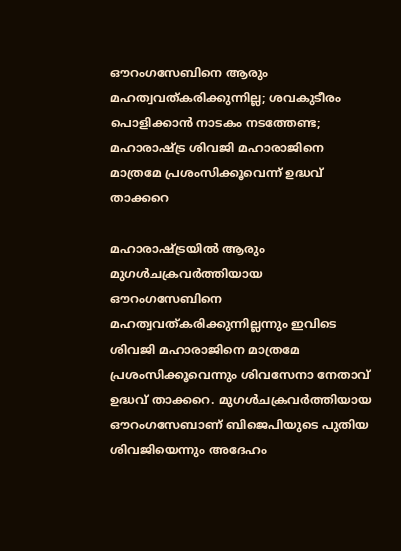ഔറംഗസേബിനെ ആരും മഹത്വവത്കരിക്കുന്നില്ല; ശവകുടീരം പൊളിക്കാന്‍ നാടകം നടത്തേണ്ട; മഹാരാഷ്ട്ര ശിവജി മഹാരാജിനെ മാത്രമേ പ്രശംസിക്കൂവെന്ന് ഉദ്ധവ് താക്കറെ

മഹാരാഷ്ട്രയില്‍ ആരും മുഗള്‍ചക്രവര്‍ത്തിയായ ഔറംഗസേബിനെ മഹത്വവത്കരിക്കുന്നില്ലന്നും ഇവിടെ ശിവജി മഹാരാജിനെ മാത്രമേ പ്രശംസിക്കൂവെന്നും ശിവസേനാ നേതാവ് ഉദ്ധവ് താക്കറെ. മുഗള്‍ചക്രവര്‍ത്തിയായ ഔറംഗസേബാണ് ബിജെപിയുടെ പുതിയ ശിവജിയെന്നും അദേഹം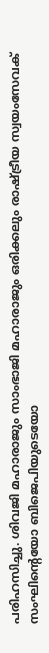പരിഹസിച്ചു. ശിവജി മഹാരാജും സാംഭാജി മഹാരാജും ഒരിക്കലും രാഷ്ട്രീയ സ്വയംസേവക് സംഘിന്റെയോ ബിജെപിയുടെയോ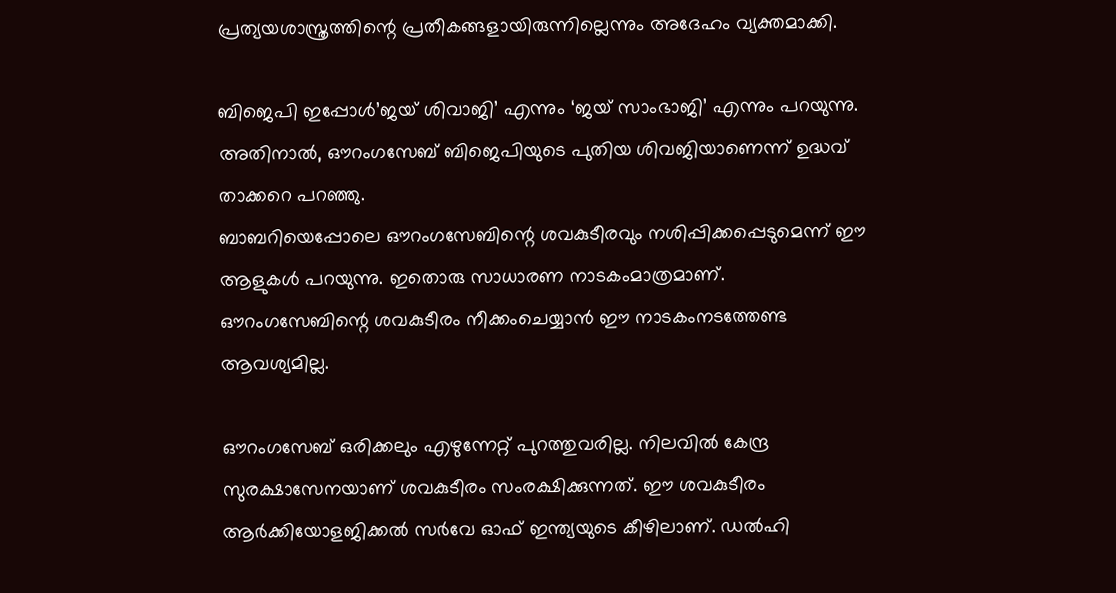പ്രത്യയശാസ്ത്രത്തിന്റെ പ്രതീകങ്ങളായിരുന്നില്ലെന്നും അദേഹം വ്യക്തമാക്കി.

ബിജെപി ഇപ്പോള്‍’ജയ് ശിവാജി’ എന്നും ‘ജയ് സാംഭാജി’ എന്നും പറയുന്നു. അതിനാല്‍, ഔറംഗസേബ് ബിജെപിയുടെ പുതിയ ശിവജിയാണെന്ന് ഉദ്ധവ് താക്കറെ പറഞ്ഞു.
ബാബറിയെപ്പോലെ ഔറംഗസേബിന്റെ ശവകുടീരവും നശിപ്പിക്കപ്പെടുമെന്ന് ഈ ആളുകള്‍ പറയുന്നു. ഇതൊരു സാധാരണ നാടകംമാത്രമാണ്. ഔറംഗസേബിന്റെ ശവകുടീരം നീക്കംചെയ്യാന്‍ ഈ നാടകംനടത്തേണ്ട ആവശ്യമില്ല.

ഔറംഗസേബ് ഒരിക്കലും എഴുന്നേറ്റ് പുറത്തുവരില്ല. നിലവില്‍ കേന്ദ്ര സുരക്ഷാസേനയാണ് ശവകുടീരം സംരക്ഷിക്കുന്നത്. ഈ ശവകുടീരം ആര്‍ക്കിയോളജിക്കല്‍ സര്‍വേ ഓഫ് ഇന്ത്യയുടെ കീഴിലാണ്. ഡല്‍ഹി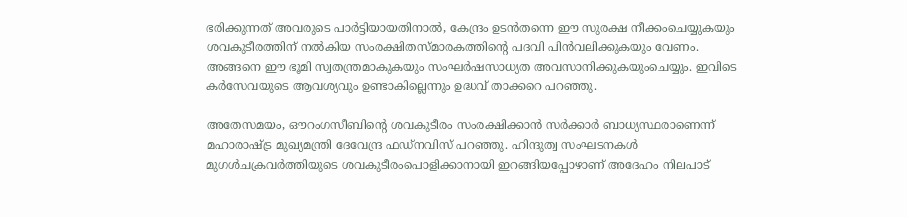ഭരിക്കുന്നത് അവരുടെ പാര്‍ട്ടിയായതിനാല്‍, കേന്ദ്രം ഉടന്‍തന്നെ ഈ സുരക്ഷ നീക്കംചെയ്യുകയും ശവകുടീരത്തിന് നല്‍കിയ സംരക്ഷിതസ്മാരകത്തിന്റെ പദവി പിന്‍വലിക്കുകയും വേണം. അങ്ങനെ ഈ ഭൂമി സ്വതന്ത്രമാകുകയും സംഘര്‍ഷസാധ്യത അവസാനിക്കുകയുംചെയ്യും. ഇവിടെ കര്‍സേവയുടെ ആവശ്യവും ഉണ്ടാകില്ലെന്നും ഉദ്ധവ് താക്കറെ പറഞ്ഞു.

അതേസമയം, ഔറംഗസീബിന്റെ ശവകുടീരം സംരക്ഷിക്കാന്‍ സര്‍ക്കാര്‍ ബാധ്യസ്ഥരാണെന്ന് മഹാരാഷ്ട്ര മുഖ്യമന്ത്രി ദേവേന്ദ്ര ഫഡ്നവിസ് പറഞ്ഞു. ഹിന്ദുത്വ സംഘടനകള്‍ മുഗള്‍ചക്രവര്‍ത്തിയുടെ ശവകുടീരംപൊളിക്കാനായി ഇറങ്ങിയപ്പോഴാണ് അദേഹം നിലപാട്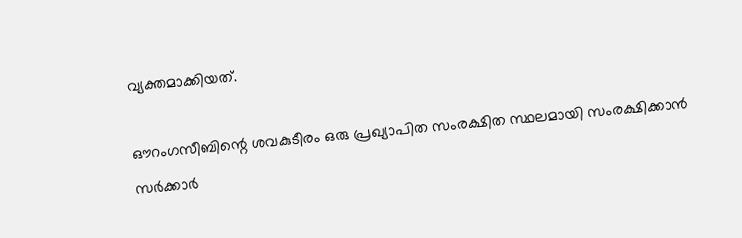വ്യക്തമാക്കിയത്.

ഔറംഗസീബിന്റെ ശവകുടീരം ഒരു പ്രഖ്യാപിത സംരക്ഷിത സ്ഥലമായി സംരക്ഷിക്കാന്‍ സര്‍ക്കാര്‍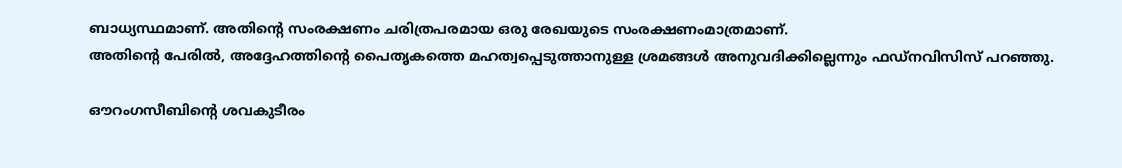ബാധ്യസ്ഥമാണ്. അതിന്റെ സംരക്ഷണം ചരിത്രപരമായ ഒരു രേഖയുടെ സംരക്ഷണംമാത്രമാണ്.
അതിന്റെ പേരില്‍, അദ്ദേഹത്തിന്റെ പൈതൃകത്തെ മഹത്വപ്പെടുത്താനുള്ള ശ്രമങ്ങള്‍ അനുവദിക്കില്ലെന്നും ഫഡ്നവിസിസ് പറഞ്ഞു.

ഔറംഗസീബിന്റെ ശവകുടീരം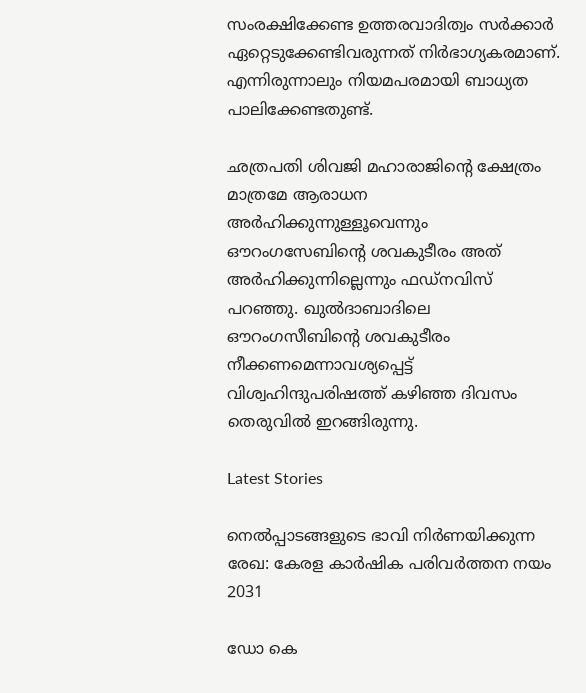സംരക്ഷിക്കേണ്ട ഉത്തരവാദിത്വം സര്‍ക്കാര്‍ ഏറ്റെടുക്കേണ്ടിവരുന്നത് നിര്‍ഭാഗ്യകരമാണ്. എന്നിരുന്നാലും നിയമപരമായി ബാധ്യത പാലിക്കേണ്ടതുണ്ട്.

ഛത്രപതി ശിവജി മഹാരാജിന്റെ ക്ഷേത്രം മാത്രമേ ആരാധന അര്‍ഹിക്കുന്നുള്ളൂവെന്നും ഔറംഗസേബിന്റെ ശവകുടീരം അത് അര്‍ഹിക്കുന്നില്ലെന്നും ഫഡ്‌നവിസ് പറഞ്ഞു. ഖുല്‍ദാബാദിലെ ഔറംഗസീബിന്റെ ശവകുടീരം നീക്കണമെന്നാവശ്യപ്പെട്ട് വിശ്വഹിന്ദുപരിഷത്ത് കഴിഞ്ഞ ദിവസം തെരുവില്‍ ഇറങ്ങിരുന്നു.

Latest Stories

നെൽപ്പാടങ്ങളുടെ ഭാവി നിർണയിക്കുന്ന രേഖ: കേരള കാർഷിക പരിവർത്തന നയം 2031

ഡോ കെ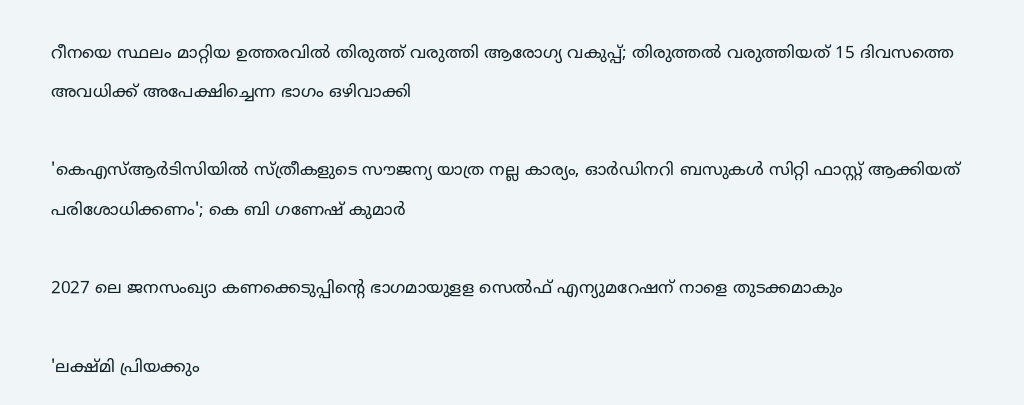റീനയെ സ്ഥലം മാറ്റിയ ഉത്തരവിൽ തിരുത്ത് വരുത്തി ആരോഗ്യ വകുപ്പ്; തിരുത്തൽ വരുത്തിയത് 15 ദിവസത്തെ അവധിക്ക് അപേക്ഷിച്ചെന്ന ഭാഗം ഒഴിവാക്കി

'കെഎസ്ആർടിസിയിൽ സ്ത്രീകളുടെ സൗജന്യ യാത്ര നല്ല കാര്യം, ഓർഡിനറി ബസുകൾ സിറ്റി ഫാസ്റ്റ് ആക്കിയത് പരിശോധിക്കണം'; കെ ബി ഗണേഷ് കുമാർ

2027 ലെ ജനസംഖ്യാ കണക്കെടുപ്പിന്റെ ഭാഗമായുളള സെൽഫ് എന്യുമറേഷന് നാളെ തുടക്കമാകും

'ലക്ഷ്‌മി പ്രിയക്കും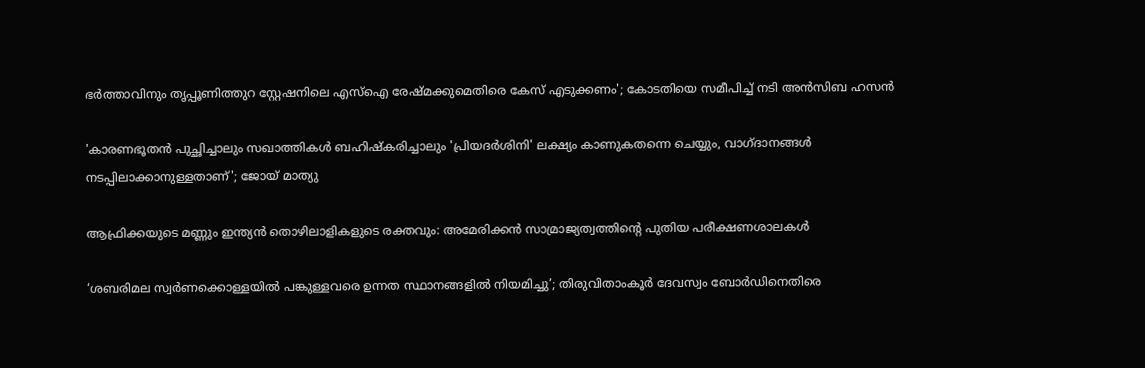ഭർത്താവിനും തൃപ്പൂണിത്തുറ സ്റ്റേഷനിലെ എസ്ഐ രേഷ്‌മക്കുമെതിരെ കേസ് എടുക്കണം'; കോടതിയെ സമീപിച്ച് നടി അൻസിബ ഹസൻ

'കാരണഭൂതൻ പുച്ഛിച്ചാലും സഖാത്തികൾ ബഹിഷ്കരിച്ചാലും 'പ്രിയദർശിനി' ലക്ഷ്യം കാണുകതന്നെ ചെയ്യും, വാഗ്ദാനങ്ങൾ നടപ്പിലാക്കാനുള്ളതാണ്'; ജോയ് മാത്യു

ആഫ്രിക്കയുടെ മണ്ണും ഇന്ത്യൻ തൊഴിലാളികളുടെ രക്തവും: അമേരിക്കൻ സാമ്രാജ്യത്വത്തിന്റെ പുതിയ പരീക്ഷണശാലകൾ

‘ശബരിമല സ്വർണക്കൊള്ളയിൽ പങ്കുള്ളവരെ ഉന്നത സ്ഥാനങ്ങളിൽ നിയമിച്ചു’; തിരുവിതാംകൂർ ദേവസ്വം ബോർഡിനെതിരെ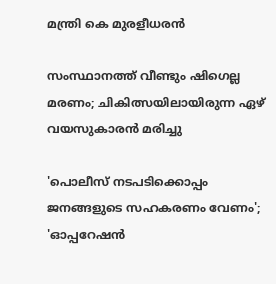മന്ത്രി കെ മുരളീധരൻ

സംസ്ഥാനത്ത് വീണ്ടും ഷിഗെല്ല മരണം; ചികിത്സയിലായിരുന്ന ഏഴ് വയസുകാരൻ മരിച്ചു

'പൊലീസ് നടപടിക്കൊപ്പം ജനങ്ങളുടെ സഹകരണം വേണം'; 'ഓപ്പറേഷൻ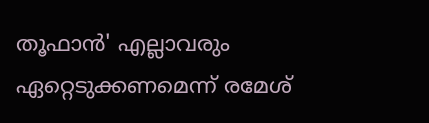തൂഫാൻ' എല്ലാവരും ഏറ്റെടുക്കണമെന്ന് രമേശ്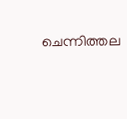ചെന്നിത്തല